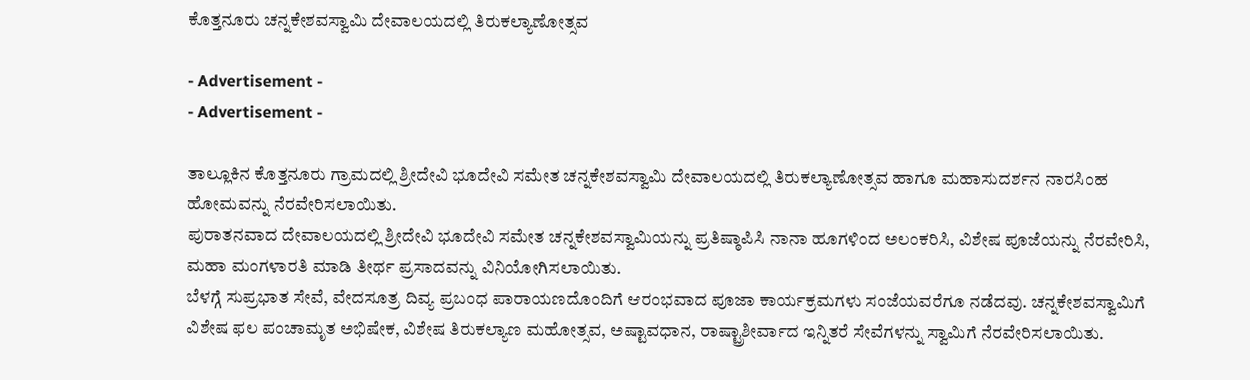ಕೊತ್ತನೂರು ಚನ್ನಕೇಶವಸ್ವಾಮಿ ದೇವಾಲಯದಲ್ಲಿ ತಿರುಕಲ್ಯಾಣೋತ್ಸವ

- Advertisement -
- Advertisement -

ತಾಲ್ಲೂಕಿನ ಕೊತ್ತನೂರು ಗ್ರಾಮದಲ್ಲಿ ಶ್ರೀದೇವಿ ಭೂದೇವಿ ಸಮೇತ ಚನ್ನಕೇಶವಸ್ವಾಮಿ ದೇವಾಲಯದಲ್ಲಿ ತಿರುಕಲ್ಯಾಣೋತ್ಸವ ಹಾಗೂ ಮಹಾಸುದರ್ಶನ ನಾರಸಿಂಹ ಹೋಮವನ್ನು ನೆರವೇರಿಸಲಾಯಿತು.
ಪುರಾತನವಾದ ದೇವಾಲಯದಲ್ಲಿ ಶ್ರೀದೇವಿ ಭೂದೇವಿ ಸಮೇತ ಚನ್ನಕೇಶವಸ್ವಾಮಿಯನ್ನು ಪ್ರತಿಷ್ಠಾಪಿಸಿ ನಾನಾ ಹೂಗಳಿಂದ ಅಲಂಕರಿಸಿ, ವಿಶೇಷ ಪೂಜೆಯನ್ನು ನೆರವೇರಿಸಿ, ಮಹಾ ಮಂಗಳಾರತಿ ಮಾಡಿ ತೀರ್ಥ ಪ್ರಸಾದವನ್ನು ವಿನಿಯೋಗಿಸಲಾಯಿತು.
ಬೆಳಗ್ಗೆ ಸುಪ್ರಭಾತ ಸೇವೆ, ವೇದಸೂತ್ರ ದಿವ್ಯ ಪ್ರಬಂಧ ಪಾರಾಯಣದೊಂದಿಗೆ ಆರಂಭವಾದ ಪೂಜಾ ಕಾರ್ಯಕ್ರಮಗಳು ಸಂಜೆಯವರೆಗೂ ನಡೆದವು. ಚನ್ನಕೇಶವಸ್ವಾಮಿಗೆ ವಿಶೇಷ ಫಲ ಪಂಚಾಮೃತ ಅಭಿಷೇಕ, ವಿಶೇಷ ತಿರುಕಲ್ಯಾಣ ಮಹೋತ್ಸವ, ಅಷ್ಟಾವಧಾನ, ರಾಷ್ಟ್ರಾಶೀರ್ವಾದ ಇನ್ನಿತರೆ ಸೇವೆಗಳನ್ನು ಸ್ವಾಮಿಗೆ ನೆರವೇರಿಸಲಾಯಿತು.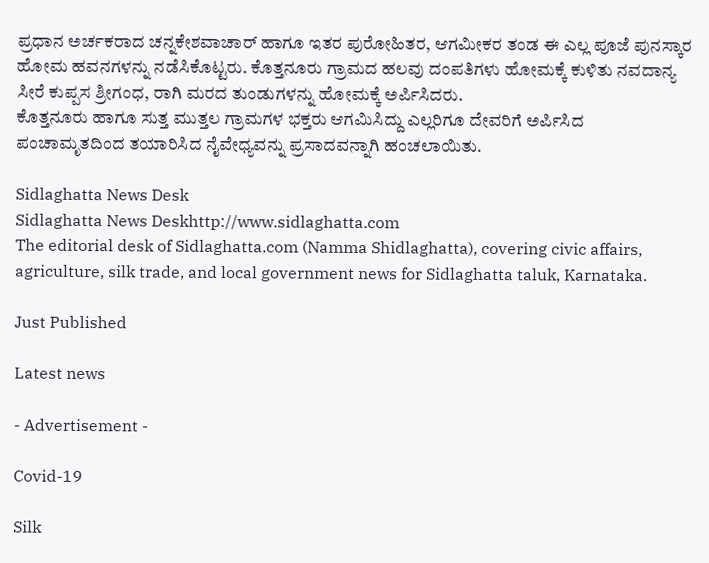ಪ್ರಧಾನ ಅರ್ಚಕರಾದ ಚನ್ನಕೇಶವಾಚಾರ್ ಹಾಗೂ ಇತರ ಪುರೋಹಿತರ, ಆಗಮೀಕರ ತಂಡ ಈ ಎಲ್ಲ ಪೂಜೆ ಪುನಸ್ಕಾರ ಹೋಮ ಹವನಗಳನ್ನು ನಡೆಸಿಕೊಟ್ಟರು. ಕೊತ್ತನೂರು ಗ್ರಾಮದ ಹಲವು ದಂಪತಿಗಳು ಹೋಮಕ್ಕೆ ಕುಳಿತು ನವದಾನ್ಯ ಸೀರೆ ಕುಪ್ಪಸ ಶ್ರೀಗಂಧ, ರಾಗಿ ಮರದ ತುಂಡುಗಳನ್ನು ಹೋಮಕ್ಕೆ ಅರ್ಪಿಸಿದರು.
ಕೊತ್ತನೂರು ಹಾಗೂ ಸುತ್ತ ಮುತ್ತಲ ಗ್ರಾಮಗಳ ಭಕ್ತರು ಆಗಮಿಸಿದ್ದು ಎಲ್ಲರಿಗೂ ದೇವರಿಗೆ ಅರ್ಪಿಸಿದ ಪಂಚಾಮೃತದಿಂದ ತಯಾರಿಸಿದ ನೈವೇಧ್ಯವನ್ನು ಪ್ರಸಾದವನ್ನಾಗಿ ಹಂಚಲಾಯಿತು.

Sidlaghatta News Desk
Sidlaghatta News Deskhttp://www.sidlaghatta.com
The editorial desk of Sidlaghatta.com (Namma Shidlaghatta), covering civic affairs, agriculture, silk trade, and local government news for Sidlaghatta taluk, Karnataka.

Just Published

Latest news

- Advertisement -

Covid-19

Silk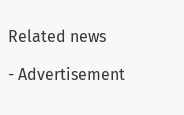Related news

- Advertisement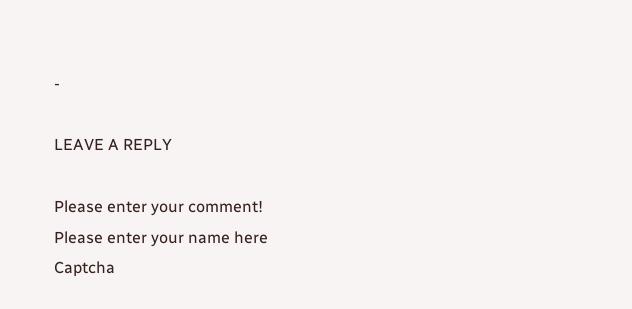-

LEAVE A REPLY

Please enter your comment!
Please enter your name here
Captcha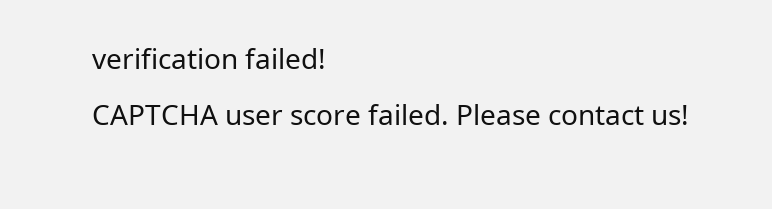verification failed!
CAPTCHA user score failed. Please contact us!